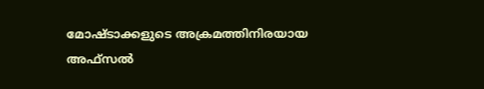മോഷ്ടാക്കളുടെ അക്രമത്തിനിരയായ അഫ്‍സല്‍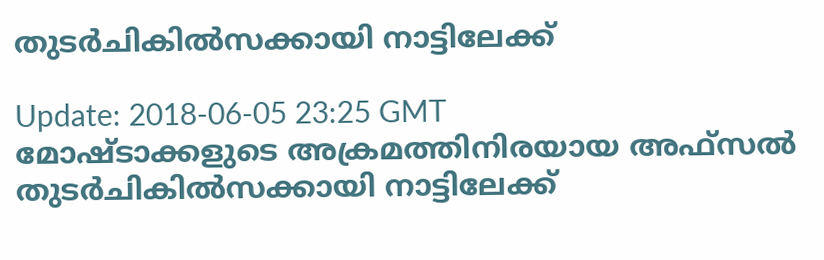തുടർചികിൽസക്കായി നാട്ടിലേക്ക്

Update: 2018-06-05 23:25 GMT
മോഷ്ടാക്കളുടെ അക്രമത്തിനിരയായ അഫ്‍സല്‍ തുടർചികിൽസക്കായി നാട്ടിലേക്ക്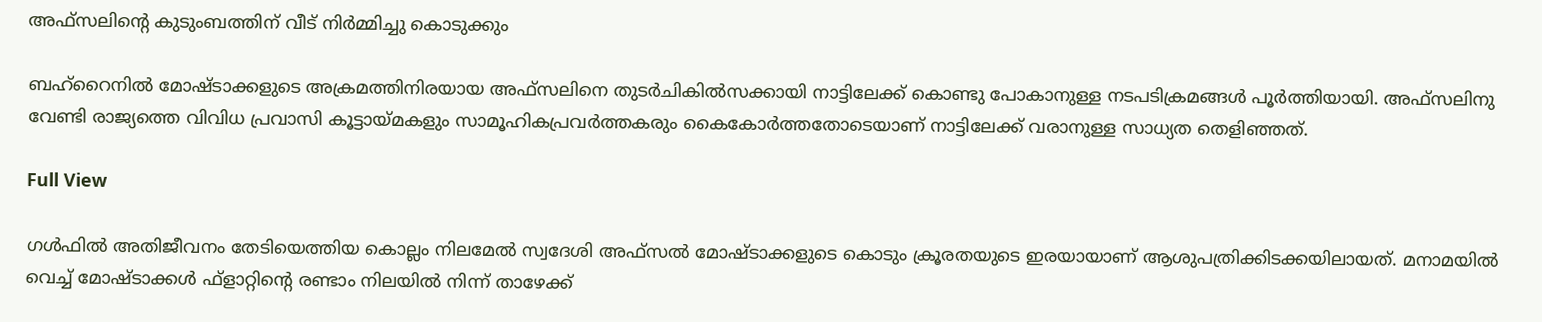അഫ്‍സലിന്റെ കുടുംബത്തിന് വീട് നിർമ്മിച്ചു കൊടുക്കും

ബഹ്റൈനിൽ മോഷ്ടാക്കളുടെ അക്രമത്തിനിരയായ അഫ്‍സലിനെ തുടർചികിൽസക്കായി നാട്ടിലേക്ക് കൊണ്ടു പോകാനുള്ള നടപടിക്രമങ്ങൾ പൂർത്തിയായി. അഫ്സലിനു വേണ്ടി രാജ്യത്തെ വിവിധ പ്രവാസി കൂട്ടായ്മകളും സാമൂഹികപ്രവർത്തകരും കൈകോർത്തതോടെയാണ് നാട്ടിലേക്ക് വരാനുള്ള സാധ്യത തെളിഞ്ഞത്.

Full View

ഗൾഫിൽ അതിജീവനം തേടിയെത്തിയ കൊല്ലം നിലമേൽ സ്വദേശി അഫ്‍സല്‍ മോഷ്ടാക്കളുടെ കൊടും ക്രൂരതയുടെ ഇരയായാണ് ആശുപത്രിക്കിടക്കയിലായത്. മനാമയിൽ വെച്ച് മോഷ്ടാക്കൾ ഫ്ളാറ്റിന്റെ രണ്ടാം നിലയിൽ നിന്ന് താഴേക്ക്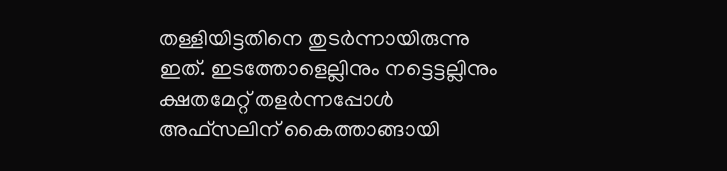തള്ളിയിട്ടതിനെ തുടർന്നായിരുന്നു ഇത്. ഇടത്തോളെല്ലിനും നട്ടെട്ടല്ലിനും ക്ഷതമേറ്റ് തളർന്നപ്പോൾ അഫ്‍സലിന് കൈത്താങ്ങായി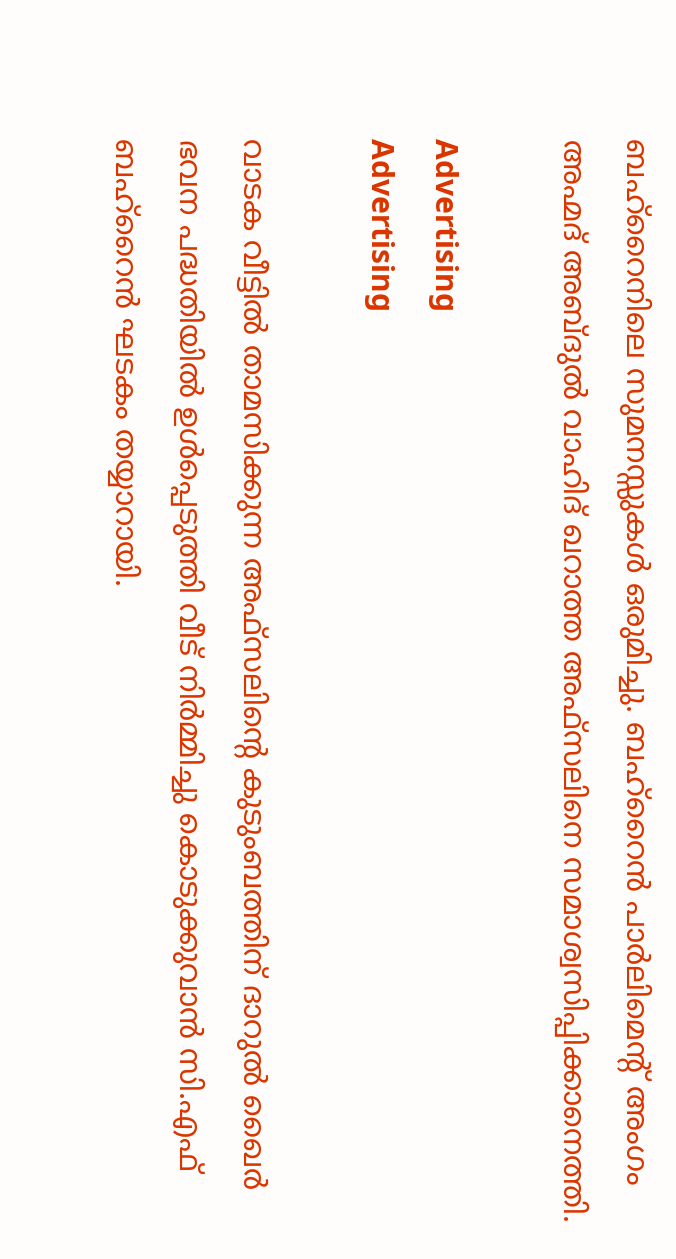ബഹ്റൈനിലെ സുമനസ്സുകൾ ഒരുമിച്ചു. ബഹ്റൈൻ പാർലിമെന്റ് അംഗം അഹ്മദ് അബ്ദുല്‍ വാഹിദ് ഖറാത്ത അഫ്‍സലിനെ സമാശ്വസിപ്പിക്കാനെത്തി.

Advertising
Advertising

വാടക വീട്ടിൽ താമസിക്കുന്ന അഫ്‍സലിന്റെ കുടുംബത്തിന് ദാറുൽ ഖൈർ ഭവന പദ്ധതിയിൽ ഉൾപ്പെടുത്തി വീട് നിർമ്മിച്ചു കൊടുക്കുവാൻ സി.എഫ് ബഹ്റൈൻ ഘടകം തയ്യാറായി.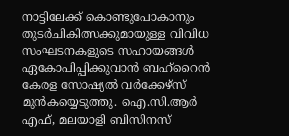നാട്ടിലേക്ക് കൊണ്ടുപോകാനും തുടർചികിത്സക്കുമായുള്ള വിവിധ സംഘടനകളുടെ സഹായങ്ങൾ ഏകോപിപ്പിക്കുവാൻ ബഹ്റൈൻ കേരള സോഷ്യൽ വർക്കേഴ്സ് മുൻകയ്യെടുത്തു. ഐ.സി.ആർ എഫ്, മലയാളി ബിസിനസ്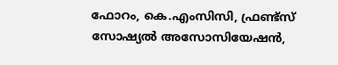ഫോറം, കെ.എംസിസി, ഫ്രണ്ട്സ് സോഷ്യൽ അസോസിയേഷൻ,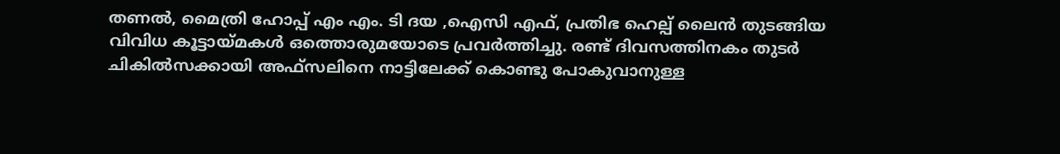തണൽ, മൈത്രി ഹോപ്പ് എം എം. ടി ദയ ,ഐസി എഫ്, പ്രതിഭ ഹെല്പ് ലൈൻ തുടങ്ങിയ വിവിധ കൂട്ടായ്മകൾ ഒത്തൊരുമയോടെ പ്രവർത്തിച്ചു. രണ്ട് ദിവസത്തിനകം തുടർ ചികിൽസക്കായി അഫ്‍സലിനെ നാട്ടിലേക്ക് കൊണ്ടു പോകുവാനുള്ള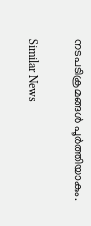നടപടിക്രമങ്ങൾ പൂർത്തിയാകും.

Similar News